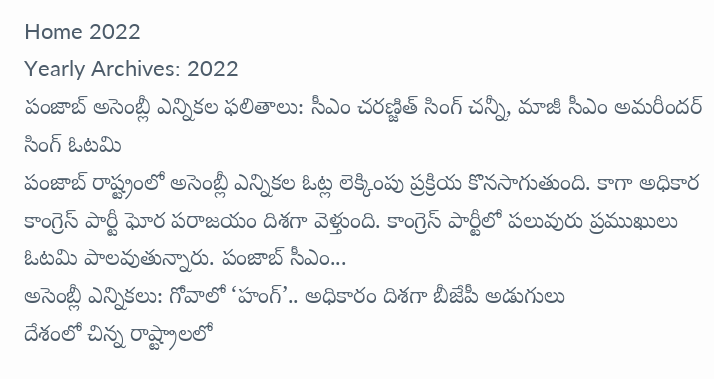Home 2022
Yearly Archives: 2022
పంజాబ్ అసెంబ్లీ ఎన్నికల ఫలితాలు: సీఎం చరణ్జిత్ సింగ్ చన్నీ, మాజీ సీఎం అమరీందర్ సింగ్ ఓటమి
పంజాబ్ రాష్ట్రంలో అసెంబ్లీ ఎన్నికల ఓట్ల లెక్కింపు ప్రక్రియ కొనసాగుతుంది. కాగా అధికార కాంగ్రెస్ పార్టీ ఘోర పరాజయం దిశగా వెళ్తుంది. కాంగ్రెస్ పార్టీలో పలువురు ప్రముఖులు ఓటమి పాలవుతున్నారు. పంజాబ్ సీఎం...
అసెంబ్లీ ఎన్నికలు: గోవాలో ‘హంగ్’.. అధికారం దిశగా బీజేపీ అడుగులు
దేశంలో చిన్న రాష్ట్రాలలో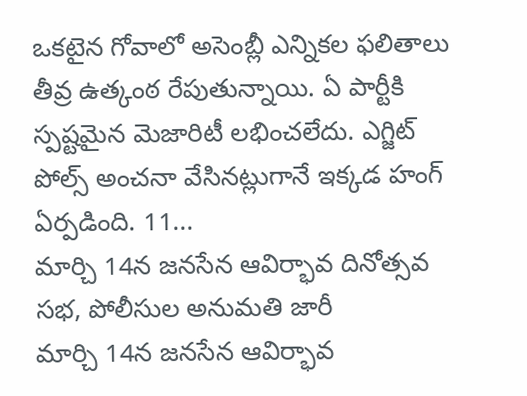ఒకటైన గోవాలో అసెంబ్లీ ఎన్నికల ఫలితాలు తీవ్ర ఉత్కంఠ రేపుతున్నాయి. ఏ పార్టీకి స్పష్టమైన మెజారిటీ లభించలేదు. ఎగ్జిట్ పోల్స్ అంచనా వేసినట్లుగానే ఇక్కడ హంగ్ ఏర్పడింది. 11...
మార్చి 14న జనసేన ఆవిర్భావ దినోత్సవ సభ, పోలీసుల అనుమతి జారీ
మార్చి 14న జనసేన ఆవిర్భావ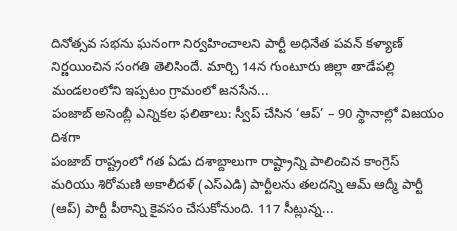దినోత్సవ సభను ఘనంగా నిర్వహించాలని పార్టీ అధినేత పవన్ కళ్యాణ్ నిర్ణయించిన సంగతి తెలిసిందే. మార్చి 14న గుంటూరు జిల్లా తాడేపల్లి మండలంలోని ఇప్పటం గ్రామంలో జనసేన...
పంజాబ్ అసెంబ్లీ ఎన్నికల ఫలితాలు: స్వీప్ చేసిన ‘ఆప్’ – 90 స్థానాల్లో విజయం దిశగా
పంజాబ్ రాష్ట్రంలో గత ఏడు దశాబ్దాలుగా రాష్ట్రాన్ని పాలించిన కాంగ్రెస్ మరియు శిరోమణి అకాలీదళ్ (ఎస్ఎడి) పార్టీలను తలదన్ని ఆమ్ ఆద్మీ పార్టీ (ఆప్) పార్టీ పీఠాన్ని కైవసం చేసుకోనుంది. 117 సీట్లున్న...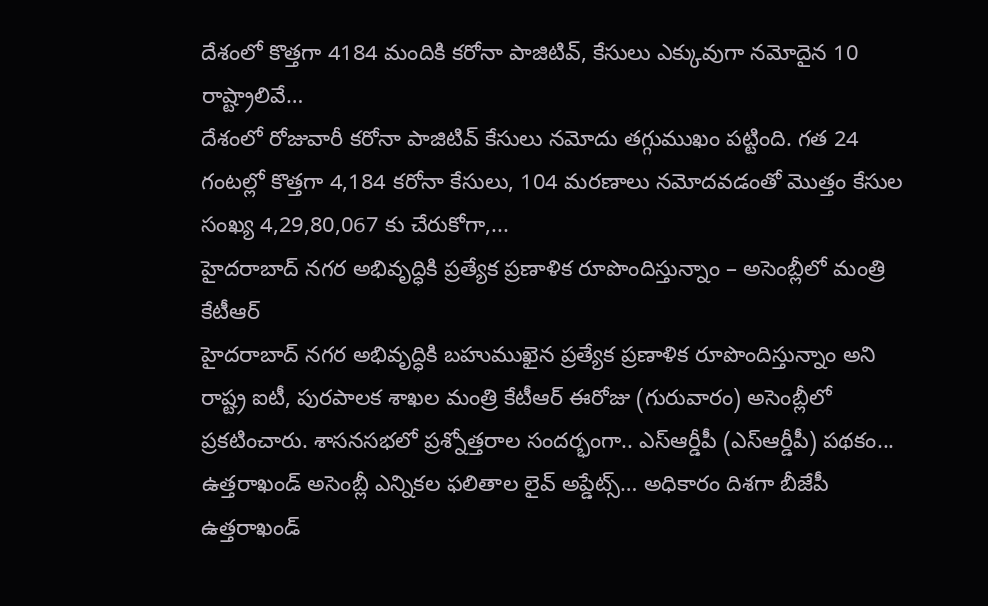దేశంలో కొత్తగా 4184 మందికి కరోనా పాజిటివ్, కేసులు ఎక్కువుగా నమోదైన 10 రాష్ట్రాలివే…
దేశంలో రోజువారీ కరోనా పాజిటివ్ కేసులు నమోదు తగ్గుముఖం పట్టింది. గత 24 గంటల్లో కొత్తగా 4,184 కరోనా కేసులు, 104 మరణాలు నమోదవడంతో మొత్తం కేసుల సంఖ్య 4,29,80,067 కు చేరుకోగా,...
హైదరాబాద్ నగర అభివృద్ధికి ప్రత్యేక ప్రణాళిక రూపొందిస్తున్నాం – అసెంబ్లీలో మంత్రి కేటీఆర్
హైదరాబాద్ నగర అభివృద్ధికి బహుముఖైన ప్రత్యేక ప్రణాళిక రూపొందిస్తున్నాం అని రాష్ట్ర ఐటీ, పురపాలక శాఖల మంత్రి కేటీఆర్ ఈరోజు (గురువారం) అసెంబ్లీలో ప్రకటించారు. శాసనసభలో ప్రశ్నోత్తరాల సందర్భంగా.. ఎస్ఆర్డీపీ (ఎస్ఆర్డీపీ) పథకం...
ఉత్తరాఖండ్ అసెంబ్లీ ఎన్నికల ఫలితాల లైవ్ అప్డేట్స్… అధికారం దిశగా బీజేపీ
ఉత్తరాఖండ్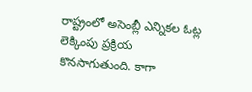రాష్ట్రంలో అసెంబ్లీ ఎన్నికల ఓట్ల లెక్కింపు ప్రక్రియ కొనసాగుతుంది. కాగా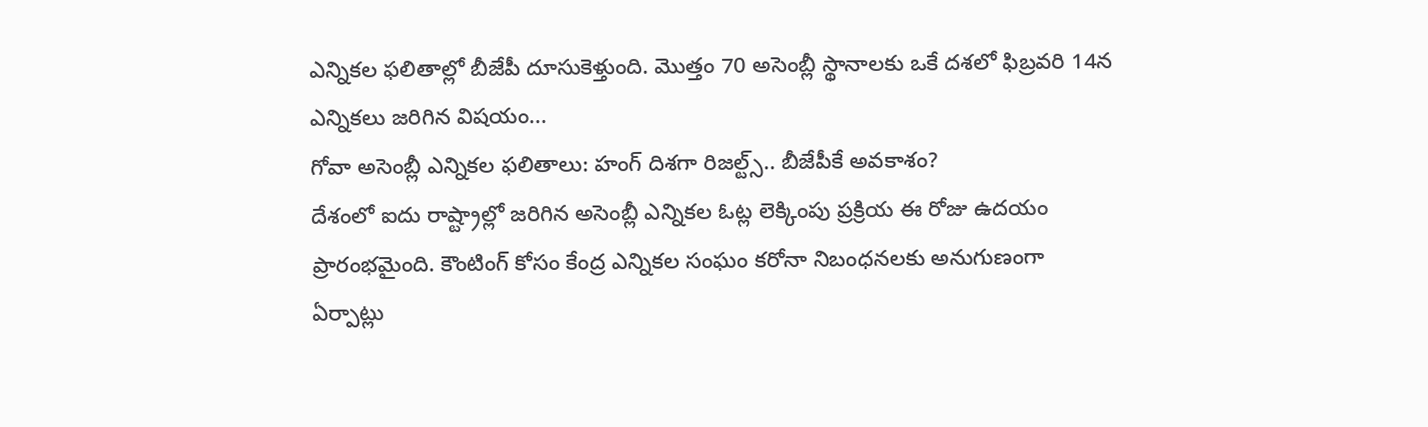ఎన్నికల ఫలితాల్లో బీజేపీ దూసుకెళ్తుంది. మొత్తం 70 అసెంబ్లీ స్థానాలకు ఒకే దశలో ఫిబ్రవరి 14న ఎన్నికలు జరిగిన విషయం...
గోవా అసెంబ్లీ ఎన్నికల ఫలితాలు: హంగ్ దిశగా రిజల్ట్స్.. బీజేపీకే అవకాశం?
దేశంలో ఐదు రాష్ట్రాల్లో జరిగిన అసెంబ్లీ ఎన్నికల ఓట్ల లెక్కింపు ప్రక్రియ ఈ రోజు ఉదయం ప్రారంభమైంది. కౌంటింగ్ కోసం కేంద్ర ఎన్నికల సంఘం కరోనా నిబంధనలకు అనుగుణంగా ఏర్పాట్లు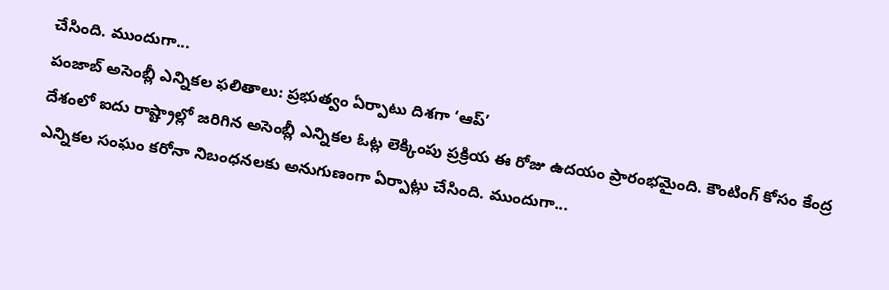చేసింది. ముందుగా...
పంజాబ్ అసెంబ్లీ ఎన్నికల ఫలితాలు: ప్రభుత్వం ఏర్పాటు దిశగా ‘ఆప్’
దేశంలో ఐదు రాష్ట్రాల్లో జరిగిన అసెంబ్లీ ఎన్నికల ఓట్ల లెక్కింపు ప్రక్రియ ఈ రోజు ఉదయం ప్రారంభమైంది. కౌంటింగ్ కోసం కేంద్ర ఎన్నికల సంఘం కరోనా నిబంధనలకు అనుగుణంగా ఏర్పాట్లు చేసింది. ముందుగా...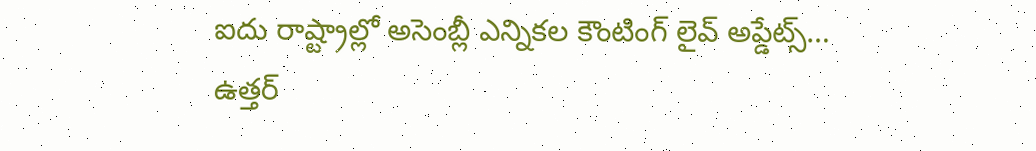ఐదు రాష్ట్రాల్లో అసెంబ్లీ ఎన్నికల కౌంటింగ్ లైవ్ అప్డేట్స్…
ఉత్తర్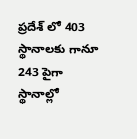ప్రదేశ్ లో 403 స్థానాలకు గానూ 243 పైగా స్థానాల్లో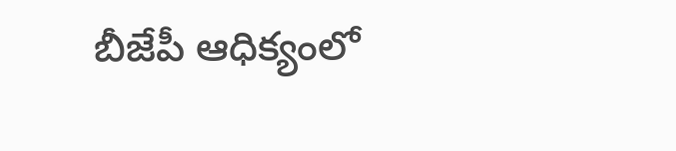బీజేపీ ఆధిక్యంలో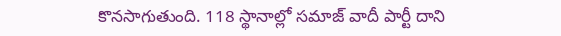కొనసాగుతుంది. 118 స్థానాల్లో సమాజ్ వాదీ పార్టీ దాని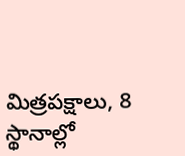మిత్రపక్షాలు, 8 స్థానాల్లో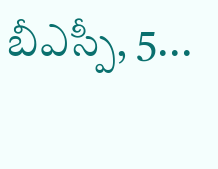బీఎస్పీ, 5...